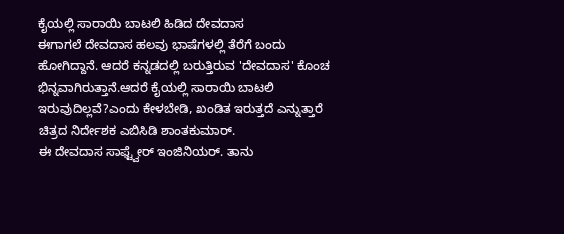ಕೈಯಲ್ಲಿ ಸಾರಾಯಿ ಬಾಟಲಿ ಹಿಡಿದ ದೇವದಾಸ
ಈಗಾಗಲೆ ದೇವದಾಸ ಹಲವು ಭಾಷೆಗಳಲ್ಲಿ ತೆರೆಗೆ ಬಂದು ಹೋಗಿದ್ದಾನೆ. ಆದರೆ ಕನ್ನಡದಲ್ಲಿ ಬರುತ್ತಿರುವ 'ದೇವದಾಸ' ಕೊಂಚ ಭಿನ್ನವಾಗಿರುತ್ತಾನೆ.ಆದರೆ ಕೈಯಲ್ಲಿ ಸಾರಾಯಿ ಬಾಟಲಿ ಇರುವುದಿಲ್ಲವೆ?ಎಂದು ಕೇಳಬೇಡಿ, ಖಂಡಿತ ಇರುತ್ತದೆ ಎನ್ನುತ್ತಾರೆ ಚಿತ್ರದ ನಿರ್ದೇಶಕ ಎಬಿಸಿಡಿ ಶಾಂತಕುಮಾರ್.
ಈ ದೇವದಾಸ ಸಾಫ್ಟ್ವೇರ್ ಇಂಜಿನಿಯರ್. ತಾನು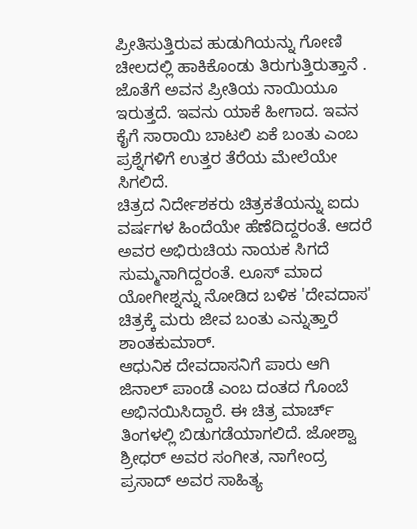ಪ್ರೀತಿಸುತ್ತಿರುವ ಹುಡುಗಿಯನ್ನು ಗೋಣಿ ಚೀಲದಲ್ಲಿ ಹಾಕಿಕೊಂಡು ತಿರುಗುತ್ತಿರುತ್ತಾನೆ . ಜೊತೆಗೆ ಅವನ ಪ್ರೀತಿಯ ನಾಯಿಯೂ ಇರುತ್ತದೆ. ಇವನು ಯಾಕೆ ಹೀಗಾದ. ಇವನ ಕೈಗೆ ಸಾರಾಯಿ ಬಾಟಲಿ ಏಕೆ ಬಂತು ಎಂಬ ಪ್ರಶ್ನೆಗಳಿಗೆ ಉತ್ತರ ತೆರೆಯ ಮೇಲೆಯೇ ಸಿಗಲಿದೆ.
ಚಿತ್ರದ ನಿರ್ದೇಶಕರು ಚಿತ್ರಕತೆಯನ್ನು ಐದು ವರ್ಷಗಳ ಹಿಂದೆಯೇ ಹೆಣೆದಿದ್ದರಂತೆ. ಆದರೆ ಅವರ ಅಭಿರುಚಿಯ ನಾಯಕ ಸಿಗದೆ ಸುಮ್ಮನಾಗಿದ್ದರಂತೆ. ಲೂಸ್ ಮಾದ ಯೋಗೀಶ್ನನ್ನು ನೋಡಿದ ಬಳಿಕ 'ದೇವದಾಸ' ಚಿತ್ರಕ್ಕೆ ಮರು ಜೀವ ಬಂತು ಎನ್ನುತ್ತಾರೆ ಶಾಂತಕುಮಾರ್.
ಆಧುನಿಕ ದೇವದಾಸನಿಗೆ ಪಾರು ಆಗಿ ಜಿನಾಲ್ ಪಾಂಡೆ ಎಂಬ ದಂತದ ಗೊಂಬೆ ಅಭಿನಯಿಸಿದ್ದಾರೆ. ಈ ಚಿತ್ರ ಮಾರ್ಚ್ ತಿಂಗಳಲ್ಲಿ ಬಿಡುಗಡೆಯಾಗಲಿದೆ. ಜೋಶ್ವಾ ಶ್ರೀಧರ್ ಅವರ ಸಂಗೀತ, ನಾಗೇಂದ್ರ ಪ್ರಸಾದ್ ಅವರ ಸಾಹಿತ್ಯ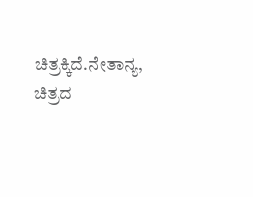ಚಿತ್ರಕ್ಕಿದೆ.ನೇತಾನ್ಯ, ಚಿತ್ರದ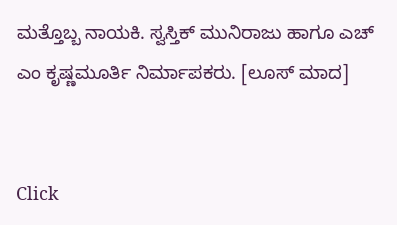ಮತ್ತೊಬ್ಬ ನಾಯಕಿ. ಸ್ವಸ್ತಿಕ್ ಮುನಿರಾಜು ಹಾಗೂ ಎಚ್ ಎಂ ಕೃಷ್ಣಮೂರ್ತಿ ನಿರ್ಮಾಪಕರು. [ಲೂಸ್ ಮಾದ]


Click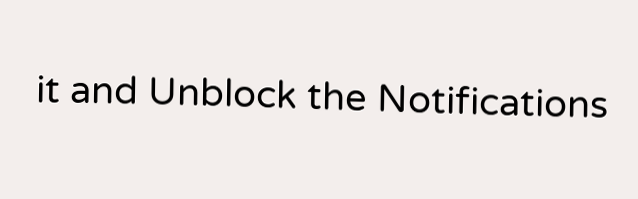it and Unblock the Notifications